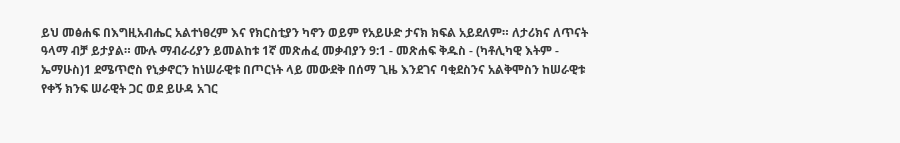ይህ መፅሐፍ በእግዚአብሔር አልተነፀረም እና የክርስቲያን ካኖን ወይም የአይሁድ ታናክ ክፍል አይደለም። ለታሪክና ለጥናት ዓላማ ብቻ ይታያል። ሙሉ ማብራሪያን ይመልከቱ 1ኛ መጽሐፈ መቃብያን 9:1 - መጽሐፍ ቅዱስ - (ካቶሊካዊ እትም - ኤማሁስ)1 ደሜጥሮስ የኒቃኖርን ከነሠራዊቱ በጦርነት ላይ መውደቅ በሰማ ጊዜ እንደገና ባቂደስንና አልቅሞስን ከሠራዊቱ የቀኝ ክንፍ ሠራዊት ጋር ወደ ይሁዳ አገር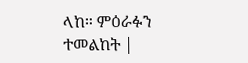ላከ። ምዕራፉን ተመልከት |